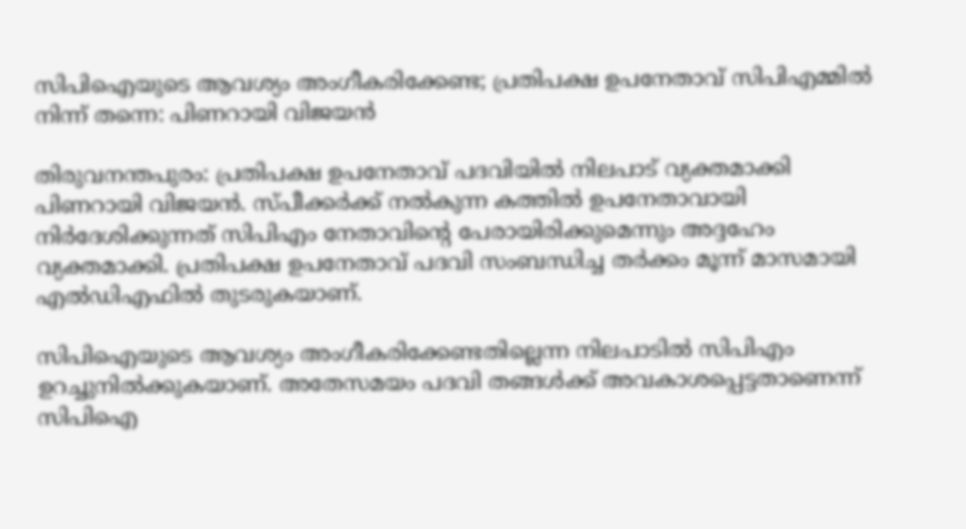സിപിഐയുടെ ആവശ്യം അംഗീകരിക്കേണ്ട; പ്രതിപക്ഷ ഉപനേതാവ് സിപിഎമ്മിൽ നിന്ന് തന്നെ: പിണറായി വിജയൻ

തിരുവനന്തപുരം: പ്രതിപക്ഷ ഉപനേതാവ് പദവിയിൽ നിലപാട് വ്യക്തമാക്കി പിണറായി വിജയൻ. സ്പീക്കർക്ക് നൽകുന്ന കത്തിൽ ഉപനേതാവായി നിർദേശിക്കുന്നത് സിപിഎം നേതാവിന്‍റെ പേരായിരിക്കുമെന്നും അദ്ദഹേം വ്യക്തമാക്കി. പ്രതിപക്ഷ ഉപനേതാവ് പദവി സംബന്ധിച്ച തർക്കം മൂന്ന് മാസമായി എൽഡിഎഫിൽ തുടരുകയാണ്.

സിപിഐയുടെ ആവശ്യം അംഗീകരിക്കേണ്ടതില്ലെന്ന നിലപാടിൽ സിപിഎം ഉറച്ചുനിൽക്കുകയാണ്. അതേസമയം പദവി തങ്ങൾക്ക് അവകാശപ്പെട്ടതാണെന്ന് സിപിഐ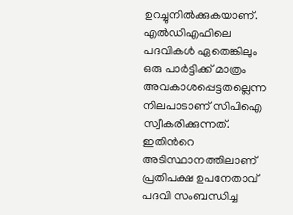ഉറച്ചുനിൽക്കുകയാണ്. എൽഡിഎഫിലെ പദവികൾ ഏതെങ്കിലും ഒരു പാർട്ടിക്ക് മാത്രം അവകാശപ്പെട്ടതല്ലെന്ന നിലപാടാണ് സിപിഐ സ്വീകരിക്കുന്നത്. ഇതിന്‍റെ അടിസ്ഥാനത്തിലാണ് പ്രതിപക്ഷ ഉപനേതാവ് പദവി സംബന്ധിച്ച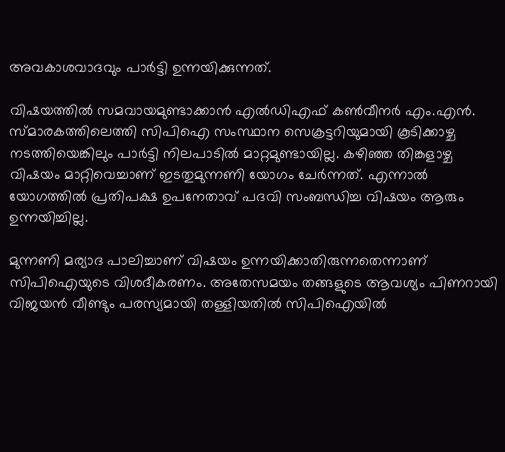അവകാശവാദവും പാർട്ടി ഉന്നയിക്കുന്നത്.

വിഷയത്തിൽ സമവായമുണ്ടാക്കാൻ എൽഡിഎഫ് കൺവീനർ എം.എൻ. സ്മാരകത്തിലെത്തി സിപിഐ സംസ്ഥാന സെക്രട്ടറിയുമായി കൂടിക്കാഴ്ച നടത്തിയെങ്കിലും പാർട്ടി നിലപാടിൽ മാറ്റമുണ്ടായില്ല. കഴിഞ്ഞ തിങ്കളാഴ്ച വിഷയം മാറ്റിവെച്ചാണ് ഇടതുമുന്നണി യോഗം ചേർന്നത്. എന്നാൽ യോഗത്തിൽ പ്രതിപക്ഷ ഉപനേതാവ് പദവി സംബന്ധിച്ച വിഷയം ആരും ഉന്നയിച്ചില്ല.

മുന്നണി മര്യാദ പാലിച്ചാണ് വിഷയം ഉന്നയിക്കാതിരുന്നതെന്നാണ് സിപിഐയുടെ വിശദീകരണം. അതേസമയം തങ്ങളുടെ ആവശ്യം പിണറായി വിജയൻ വീണ്ടും പരസ്യമായി തള്ളിയതിൽ സിപിഐയിൽ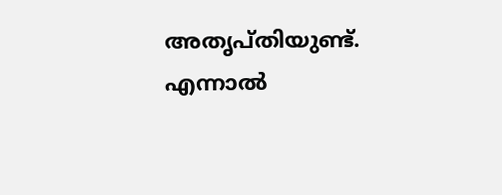അതൃപ്തിയുണ്ട്. എന്നാൽ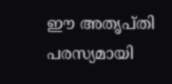ഈ അതൃപ്തി പരസ്യമായി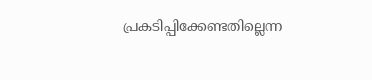പ്രകടിപ്പിക്കേണ്ടതില്ലെന്ന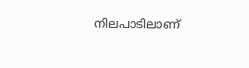നിലപാടിലാണ്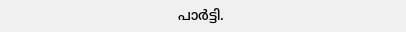പാർട്ടി.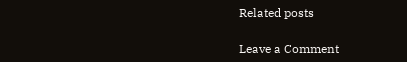Related posts

Leave a Comment